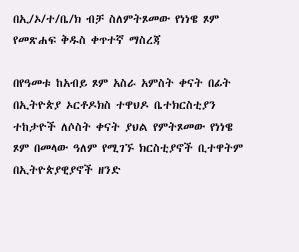በኢ/ኦ/ተ/ቤ/ክ ብቻ ስለምትጾመው የነነዌ ጾም የመጽሐፍ ቅዱስ ቀጥተኛ ማስረጃ

በየዓመቱ ከአብይ ጾም አስራ አምስት ቀናት በፊት በኢትዮጵያ ኦርቶዶክስ ተዋህዶ ቤተክርስቲያን ተከታዮች ለሶስት ቀናት ያህል የምትጾመው የነነዌ ጾም በመላው ዓለም የሚገኙ ክርስቲያኖች ቢተዋትም በኢትዮጵያዊያኖች ዘንድ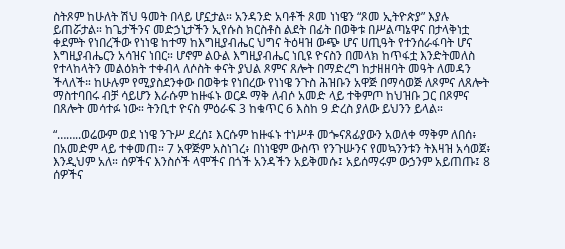ስትጾም ከሁለት ሽህ ዓመት በላይ ሆኗታል። አንዳንድ አባቶች ጾመ ነነዌን “ጾመ ኢትዮጵያ” እያሉ ይጠሯታል። ከጌታችንና መድኃኒታችን ኢየሱስ ክርስቶስ ልደት በፊት በወቅቱ በሥልጣኔዋና በታላቅነቷ ቀደምት የነበረችው የነነዌ ከተማ ከእግዚያብሔር ህግና ትዕዛዝ ውጭ ሆና ሀጢዓት የተንሰራፋባት ሆና እግዚያብሔርን አሳዝና ነበር። ሆኖም ልዑል እግዚያብሔር ነቢዩ ዮናስን በመላክ ከጥፋቷ እንድትመለስ የተላከላትን መልዕክት ተቀብላ ለሶስት ቀናት ያህል ጾምና ጸሎት በማድረግ ከታዘዘባት መዓት ለመዳን ችላለች። ከሁሉም የሚያስደንቀው በወቅቱ የነበረው የነነዌ ንጉስ ሕዝቡን አዋጅ በማሳወጅ ለጾምና ለጸሎት ማስተባበሩ ብቻ ሳይሆን እራሱም ከዙፋኑ ወርዶ ማቅ ለብሶ አመድ ላይ ተቅምጦ ከህዝቡ ጋር በጾምና በጸሎት መሳተፉ ነው። ትንቢተ ዮናስ ምዕራፍ 3 ከቁጥር 6 እስከ 9 ድረስ ያለው ይህንን ይላል።

“……..ወሬውም ወደ ነነዌ ንጉሥ ደረሰ፤ እርሱም ከዙፋኑ ተነሥቶ መጐናጸፊያውን አወለቀ ማቅም ለበሰ፥ በአመድም ላይ ተቀመጠ። 7 አዋጅም አስነገረ፥ በነነዌም ውስጥ የንጉሡንና የመኳንንቱን ትእዛዝ አሳወጀ፥ እንዲህም አለ። ሰዎችና እንስሶች ላሞችና በጎች አንዳችን አይቅመሱ፤ አይሰማሩም ውኃንም አይጠጡ፤ 8 ሰዎችና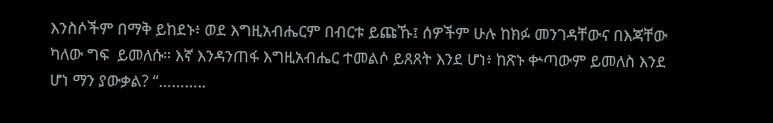እንስሶችም በማቅ ይከደኑ፥ ወደ እግዚአብሔርም በብርቱ ይጩኹ፤ ሰዎችም ሁሉ ከክፉ መንገዳቸውና በእጃቸው ካለው ግፍ  ይመለሱ። እኛ እንዳንጠፋ እግዚአብሔር ተመልሶ ይጸጸት እንደ ሆነ፥ ከጽኑ ቍጣውም ይመለስ እንደ ሆነ ማን ያውቃል? “………..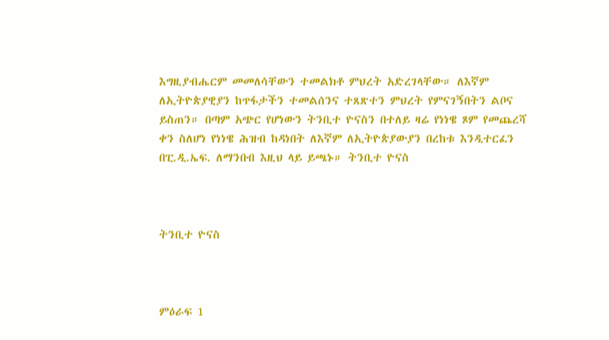እግዚያብሔርም መመለሳቸውን ተመልክቶ ምህረት አድረገላቸው። ለእኛም ለኢትዮጵያዊያን ከጥፋታችን ተመልሰንና ተጸጽተን ምህረት የምናገኝበትን ልቦና ይስጠን። በጣም አጭር የሆነውን ትንቢተ ዮናስን በተለይ ዛሬ የነነዌ ጾም የመጨረሻ ቀን ስለሆነ የነነዌ ሕዝብ ከዳነበት ለእኛም ለኢትዮጵያውያን በረከቱ እንዲተርፈን  በፒ.ዲ.ኤፍ. ለማንበብ እዚህ ላይ ይጫኑ። ትንቢተ ዮናስ



ትንቢተ ዮናስ



ምዕራፍ 1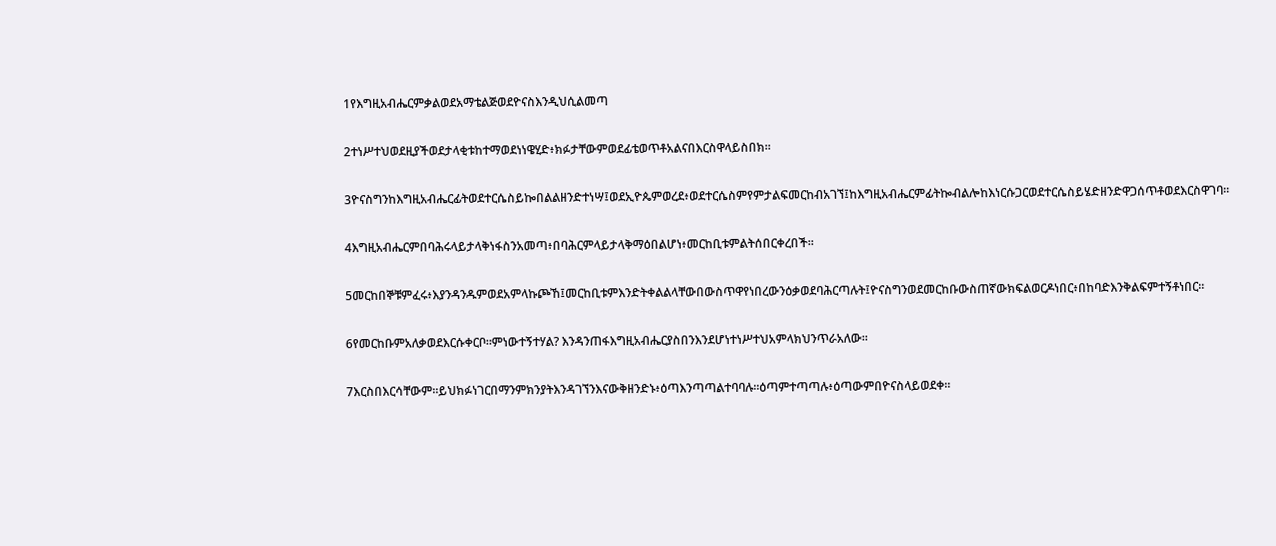1የእግዚአብሔርምቃልወደአማቴልጅወደዮናስእንዲህሲልመጣ

2ተነሥተህወደዚያችወደታላቂቱከተማወደነነዌሂድ፥ክፉታቸውምወደፊቴወጥቶአልናበእርስዋላይስበክ።

3ዮናስግንከእግዚአብሔርፊትወደተርሴስይኰበልልዘንድተነሣ፤ወደኢዮጴምወረደ፥ወደተርሴስምየምታልፍመርከብአገኘ፤ከእግዚአብሔርምፊትኰብልሎከእነርሱጋርወደተርሴስይሄድዘንድዋጋሰጥቶወደእርስዋገባ።

4እግዚአብሔርምበባሕሩላይታላቅነፋስንአመጣ፥በባሕርምላይታላቅማዕበልሆነ፥መርከቢቱምልትሰበርቀረበች።

5መርከበኞቹምፈሩ፥እያንዳንዱምወደአምላኩጮኸ፤መርከቢቱምእንድትቀልልላቸውበውስጥዋየነበረውንዕቃወደባሕርጣሉት፤ዮናስግንወደመርከቡውስጠኛውክፍልወርዶነበር፥በከባድእንቅልፍምተኝቶነበር።

6የመርከቡምአለቃወደእርሱቀርቦ።ምነውተኝተሃል? እንዳንጠፋእግዚአብሔርያስበንእንደሆነተነሥተህአምላክህንጥራአለው።

7እርስበእርሳቸውም።ይህክፉነገርበማንምክንያትእንዳገኘንእናውቅዘንድኑ፥ዕጣእንጣጣልተባባሉ።ዕጣምተጣጣሉ፥ዕጣውምበዮናስላይወደቀ።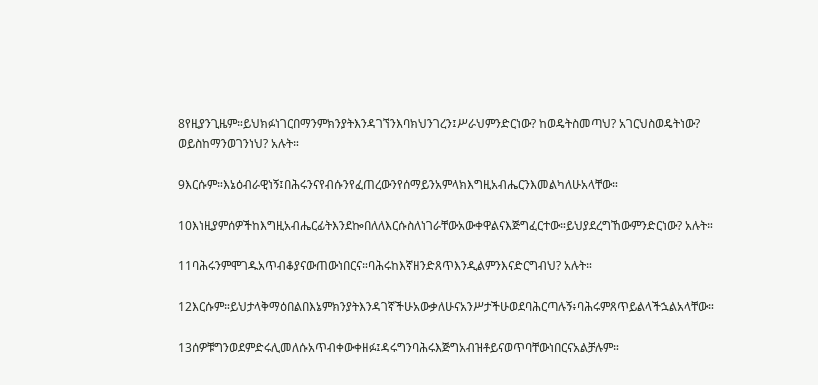8የዚያንጊዜም።ይህክፉነገርበማንምክንያትእንዳገኘንእባክህንገረን፤ሥራህምንድርነው? ከወዴትስመጣህ? አገርህስወዴትነው? ወይስከማንወገንነህ? አሉት።

9እርሱም።እኔዕብራዊነኝ፤በሕሩንናየብሱንየፈጠረውንየሰማይንአምላክእግዚአብሔርንእመልካለሁአላቸው።

10እነዚያምሰዎችከእግዚአብሔርፊትእንደኰበለለእርሱስለነገራቸውአውቀዋልናእጅግፈርተው።ይህያደረግኸውምንድርነው? አሉት።

11ባሕሩንምሞገዱአጥብቆያናውጠውነበርና።ባሕሩከእኛዘንድጸጥእንዲልምንእናድርግብህ? አሉት።

12እርሱም።ይህታላቅማዕበልበእኔምክንያትእንዳገኛችሁአውቃለሁናአንሥታችሁወደባሕርጣሉኝ፥ባሕሩምጸጥይልላችኋልአላቸው።

13ሰዎቹግንወደምድሩሊመለሱአጥብቀውቀዘፉ፤ዳሩግንባሕሩእጅግአብዝቶይናወጥባቸውነበርናአልቻሉም።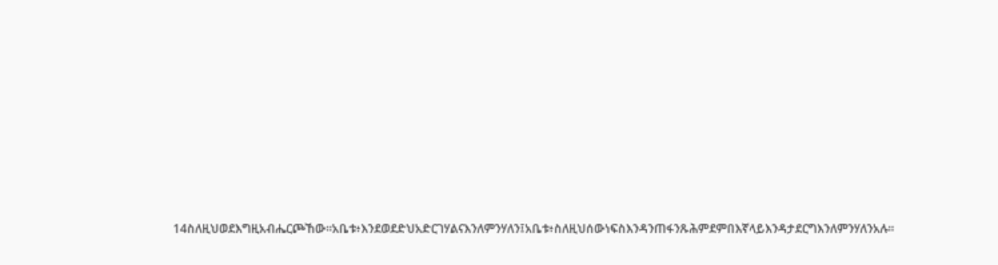14ስለዚህወደእግዚአብሔርጮኸው።አቤቱ፥እንደወደድህአድርገሃልናእንለምንሃለን፤አቤቱ፥ስለዚህሰውነፍስእንዳንጠፋንጹሕምደምበእኛላይእንዳታደርግእንለምንሃለንአሉ።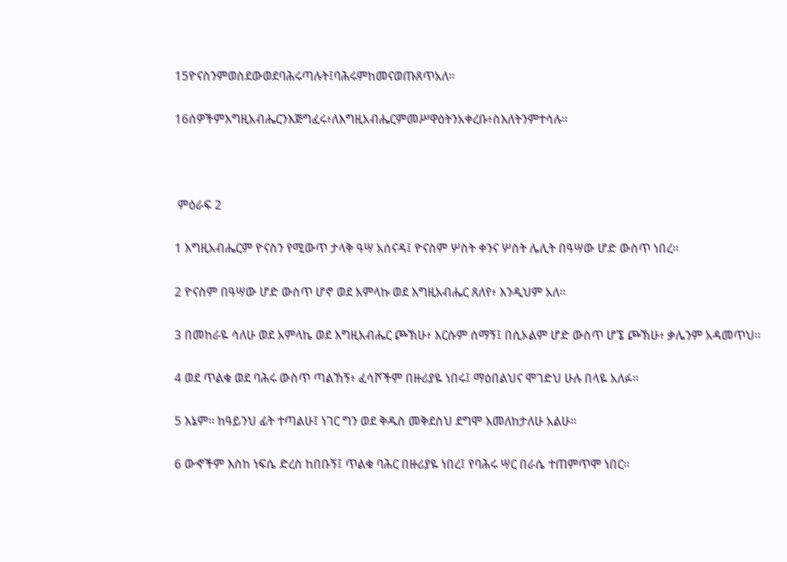15ዮናስንምወስደውወደባሕሩጣሉት፤ባሕሩምከመናወጡጸጥአለ።

16ሰዎችምእግዚአብሔርንእጅግፈሩ፥ለእግዚአብሔርምመሥዋዕትንአቀረቡ፥ስእለትንምተሳሉ።



 ምዕራፍ 2

1 እግዚአብሔርም ዮናስን የሚውጥ ታላቅ ዓሣ አሰናዳ፤ ዮናስም ሦስት ቀንና ሦስት ሌሊት በዓሣው ሆድ ውስጥ ነበረ።

2 ዮናስም በዓሣው ሆድ ውስጥ ሆኖ ወደ አምላኩ ወደ እግዚአብሔር ጸለየ፥ እንዲህም አለ።

3 በመከራዬ ሳለሁ ወደ አምላኬ ወደ እግዚአብሔር ጮኽሁ፥ እርሱም ሰማኝ፤ በሲኦልም ሆድ ውስጥ ሆኜ ጮኽሁ፥ ቃሌንም አዳመጥህ።

4 ወደ ጥልቁ ወደ ባሕሩ ውስጥ ጣልኸኝ፥ ፈሳሾችም በዙሪያዬ ነበሩ፤ ማዕበልህና ሞገድህ ሁሉ በላዬ አለፉ።

5 እኔም። ከዓይንህ ፊት ተጣልሁ፤ ነገር ግን ወደ ቅዱስ መቅደስህ ደግሞ እመለከታለሁ አልሁ።

6 ውኆችም እስከ ነፍሴ ድረስ ከበቡኝ፤ ጥልቁ ባሕር በዙሪያዬ ነበረ፤ የባሕሩ ሣር በራሴ ተጠምጥሞ ነበር።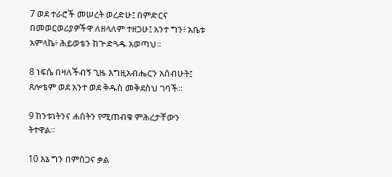7 ወደ ተራሮች መሠረት ወረድሁ፤ በምድርና በመወርወሪያዎችዋ ለዘላለም ተዘጋሁ፤ አንተ ግን፥ አቤቱ አምላኬ፥ ሕይወቴን ከጕድጓዱ አወጣህ።

8 ነፍሴ በዛለችብኝ ጊዜ እግዚአብሔርን አሰብሁት፤ ጸሎቴም ወደ አንተ ወደ ቅዱስ መቅደስህ ገባች።

9 ከንቱነትንና ሐሰትን የሚጠብቁ ምሕረታቸውን ትተዋል።

10 እኔ ግን በምስጋና ቃል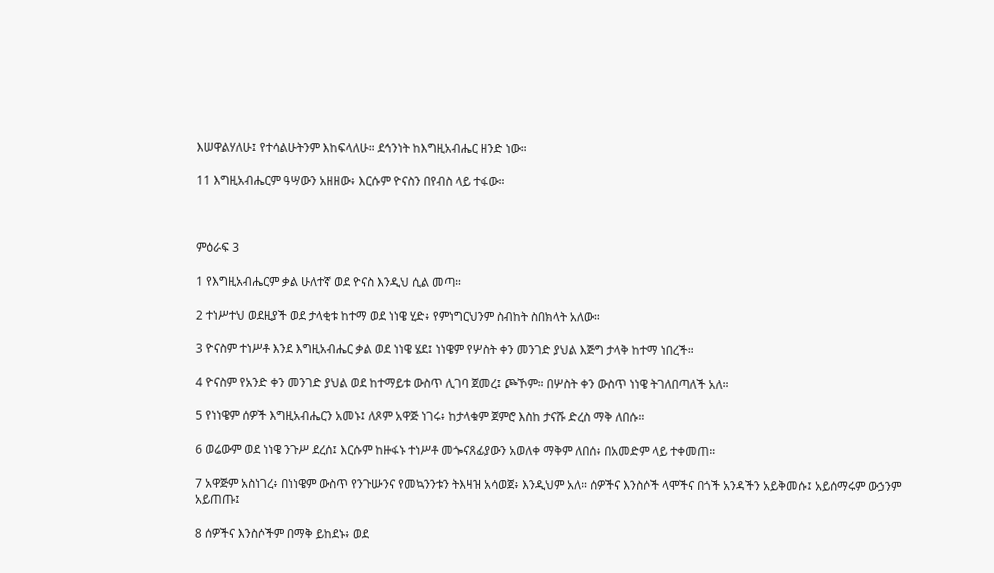እሠዋልሃለሁ፤ የተሳልሁትንም እከፍላለሁ። ደኅንነት ከእግዚአብሔር ዘንድ ነው።

11 እግዚአብሔርም ዓሣውን አዘዘው፥ እርሱም ዮናስን በየብስ ላይ ተፋው።



ምዕራፍ 3

1 የእግዚአብሔርም ቃል ሁለተኛ ወደ ዮናስ እንዲህ ሲል መጣ።

2 ተነሥተህ ወደዚያች ወደ ታላቂቱ ከተማ ወደ ነነዌ ሂድ፥ የምነግርህንም ስብከት ስበክላት አለው።

3 ዮናስም ተነሥቶ እንደ እግዚአብሔር ቃል ወደ ነነዌ ሄደ፤ ነነዌም የሦስት ቀን መንገድ ያህል እጅግ ታላቅ ከተማ ነበረች።

4 ዮናስም የአንድ ቀን መንገድ ያህል ወደ ከተማይቱ ውስጥ ሊገባ ጀመረ፤ ጮኾም። በሦስት ቀን ውስጥ ነነዌ ትገለበጣለች አለ።

5 የነነዌም ሰዎች እግዚአብሔርን አመኑ፤ ለጾም አዋጅ ነገሩ፥ ከታላቁም ጀምሮ እስከ ታናሹ ድረስ ማቅ ለበሱ።

6 ወሬውም ወደ ነነዌ ንጉሥ ደረሰ፤ እርሱም ከዙፋኑ ተነሥቶ መጐናጸፊያውን አወለቀ ማቅም ለበሰ፥ በአመድም ላይ ተቀመጠ።

7 አዋጅም አስነገረ፥ በነነዌም ውስጥ የንጉሡንና የመኳንንቱን ትእዛዝ አሳወጀ፥ እንዲህም አለ። ሰዎችና እንስሶች ላሞችና በጎች አንዳችን አይቅመሱ፤ አይሰማሩም ውኃንም አይጠጡ፤

8 ሰዎችና እንስሶችም በማቅ ይከደኑ፥ ወደ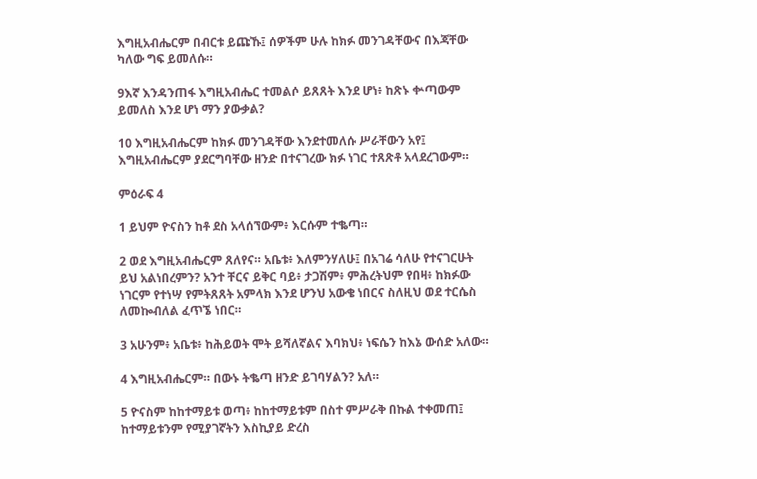እግዚአብሔርም በብርቱ ይጩኹ፤ ሰዎችም ሁሉ ከክፉ መንገዳቸውና በእጃቸው ካለው ግፍ ይመለሱ።

9እኛ እንዳንጠፋ እግዚአብሔር ተመልሶ ይጸጸት እንደ ሆነ፥ ከጽኑ ቍጣውም ይመለስ እንደ ሆነ ማን ያውቃል?

10 እግዚአብሔርም ከክፉ መንገዳቸው እንደተመለሱ ሥራቸውን አየ፤ እግዚአብሔርም ያደርግባቸው ዘንድ በተናገረው ክፉ ነገር ተጸጽቶ አላደረገውም።

ምዕራፍ 4

1 ይህም ዮናስን ከቶ ደስ አላሰኘውም፥ እርሱም ተቈጣ።

2 ወደ እግዚአብሔርም ጸለየና። አቤቱ፥ እለምንሃለሁ፤ በአገሬ ሳለሁ የተናገርሁት ይህ አልነበረምን? አንተ ቸርና ይቅር ባይ፥ ታጋሽም፥ ምሕረትህም የበዛ፥ ከክፉው ነገርም የተነሣ የምትጸጸት አምላክ እንደ ሆንህ አውቄ ነበርና ስለዚህ ወደ ተርሴስ ለመኰብለል ፈጥኜ ነበር።

3 አሁንም፥ አቤቱ፥ ከሕይወት ሞት ይሻለኛልና እባክህ፥ ነፍሴን ከእኔ ውሰድ አለው።

4 እግዚአብሔርም። በውኑ ትቈጣ ዘንድ ይገባሃልን? አለ።

5 ዮናስም ከከተማይቱ ወጣ፥ ከከተማይቱም በስተ ምሥራቅ በኩል ተቀመጠ፤ ከተማይቱንም የሚያገኛትን እስኪያይ ድረስ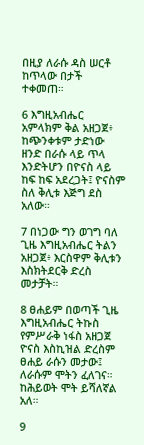በዚያ ለራሱ ዳስ ሠርቶ ከጥላው በታች ተቀመጠ።

6 እግዚአብሔር አምላክም ቅል አዘጋጀ፥ ከጭንቀቱም ታድነው ዘንድ በራሱ ላይ ጥላ እንድትሆን በዮናስ ላይ ከፍ ከፍ አደረጋት፤ ዮናስም ስለ ቅሊቱ እጅግ ደስ አለው።

7 በነጋው ግን ወገግ ባለ ጊዜ እግዚአብሔር ትልን አዘጋጀ፥ እርስዋም ቅሊቱን እስክትደርቅ ድረስ መታቻት።

8 ፀሐይም በወጣች ጊዜ እግዚአብሔር ትኩስ የምሥራቅ ነፋስ አዘጋጀ ዮናስ እስኪዝል ድረስም ፀሐይ ራሱን መታው፤ ለራሱም ሞትን ፈለገና። ከሕይወት ሞት ይሻለኛል አለ።

9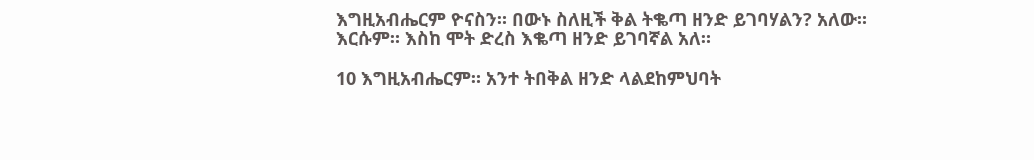እግዚአብሔርም ዮናስን። በውኑ ስለዚች ቅል ትቈጣ ዘንድ ይገባሃልን? አለው። እርሱም። እስከ ሞት ድረስ እቈጣ ዘንድ ይገባኛል አለ።

10 እግዚአብሔርም። አንተ ትበቅል ዘንድ ላልደከምህባት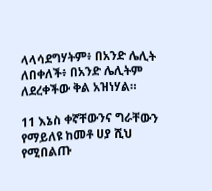ላላሳደግሃትም፥ በአንድ ሌሊት ለበቀለች፥ በአንድ ሌሊትም ለደረቀችው ቅል አዝነሃል።

11 እኔስ ቀኛቸውንና ግራቸውን የማይለዩ ከመቶ ሀያ ሺህ የሚበልጡ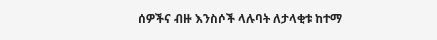ሰዎችና ብዙ እንስሶች ላሉባት ለታላቂቱ ከተማ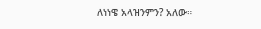ለነነዌ አላዝንምን? አለው።